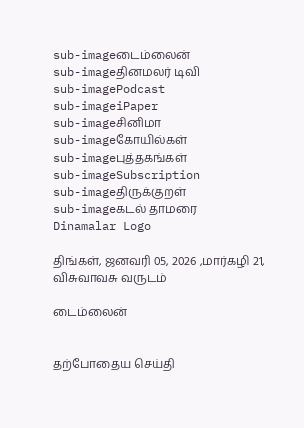sub-imageடைம்லைன்
sub-imageதினமலர் டிவி
sub-imagePodcast
sub-imageiPaper
sub-imageசினிமா
sub-imageகோயில்கள்
sub-imageபுத்தகங்கள்
sub-imageSubscription
sub-imageதிருக்குறள்
sub-imageகடல் தாமரை
Dinamalar Logo

திங்கள், ஜனவரி 05, 2026 ,மார்கழி 21, விசுவாவசு வருடம்

டைம்லைன்


தற்போதைய செய்தி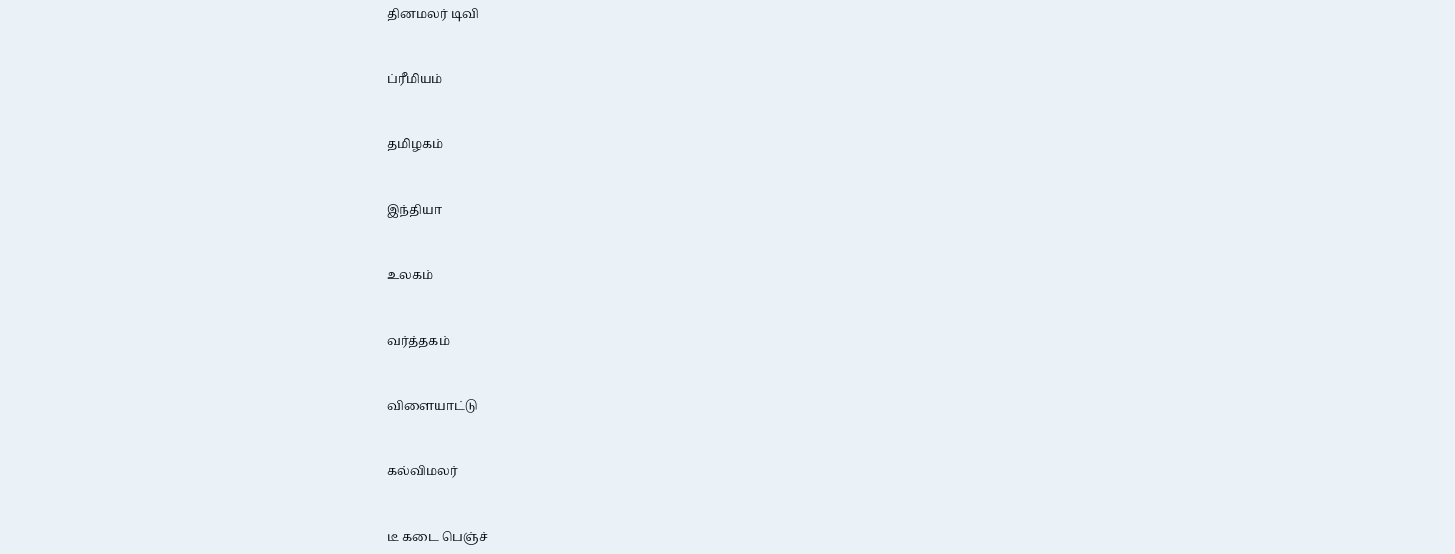தினமலர் டிவி


ப்ரீமியம்


தமிழகம்


இந்தியா


உலகம்


வர்த்தகம்


விளையாட்டு


கல்விமலர்


டீ கடை பெஞ்ச்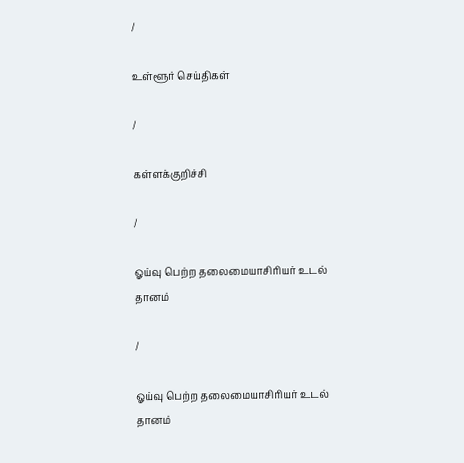/

உள்ளூர் செய்திகள்

/

கள்ளக்குறிச்சி

/

ஓய்வு பெற்ற தலைமையாசிரியர் உடல் தானம்

/

ஓய்வு பெற்ற தலைமையாசிரியர் உடல் தானம்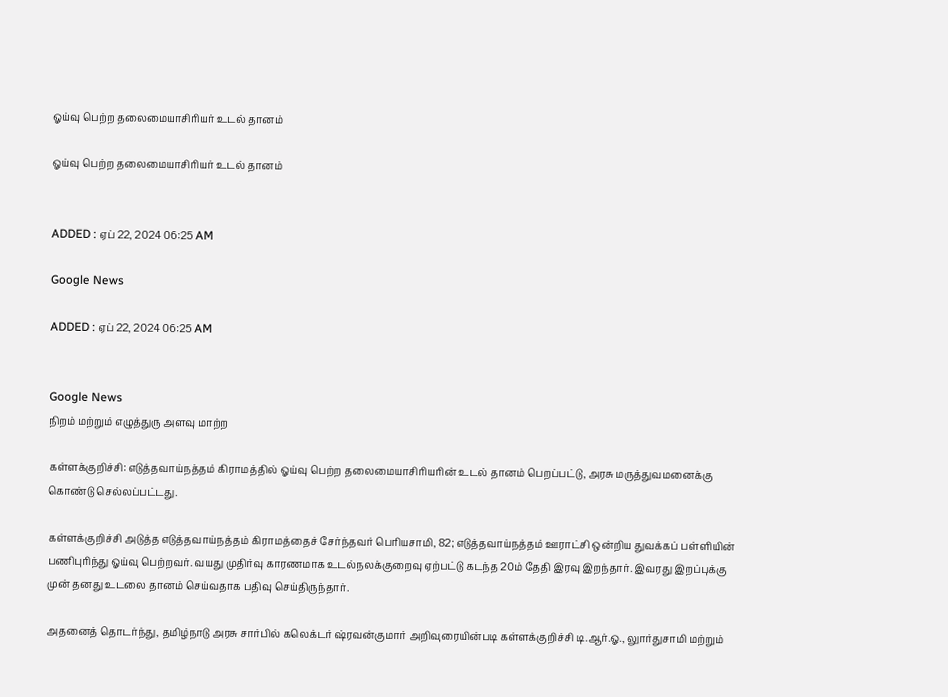ஓய்வு பெற்ற தலைமையாசிரியர் உடல் தானம்

ஓய்வு பெற்ற தலைமையாசிரியர் உடல் தானம்


ADDED : ஏப் 22, 2024 06:25 AM

Google News

ADDED : ஏப் 22, 2024 06:25 AM


Google News
நிறம் மற்றும் எழுத்துரு அளவு மாற்ற

கள்ளக்குறிச்சி: எடுத்தவாய்நத்தம் கிராமத்தில் ஓய்வு பெற்ற தலைமையாசிரியரின் உடல் தானம் பெறப்பட்டு, அரசு மருத்துவமனைக்கு கொண்டு செல்லப்பட்டது.

கள்ளக்குறிச்சி அடுத்த எடுத்தவாய்நத்தம் கிராமத்தைச் சேர்ந்தவர் பெரியசாமி, 82; எடுத்தவாய்நத்தம் ஊராட்சி ஒன்றிய துவக்கப் பள்ளியின் பணிபுரிந்து ஓய்வு பெற்றவர். வயது முதிர்வு காரணமாக உடல்நலக்குறைவு ஏற்பட்டு கடந்த 20ம் தேதி இரவு இறந்தார். இவரது இறப்புக்கு முன் தனது உடலை தானம் செய்வதாக பதிவு செய்திருந்தார்.

அதனைத் தொடர்ந்து, தமிழ்நாடு அரசு சார்பில் கலெக்டர் ஷ்ரவன்குமார் அறிவுரையின்படி கள்ளக்குறிச்சி டி.ஆர்.ஓ., லுார்துசாமி மற்றும்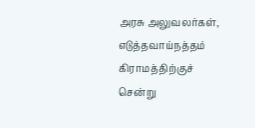அரசு அலுவலர்கள், எடுத்தவாய்நத்தம் கிராமத்திற்குச் சென்று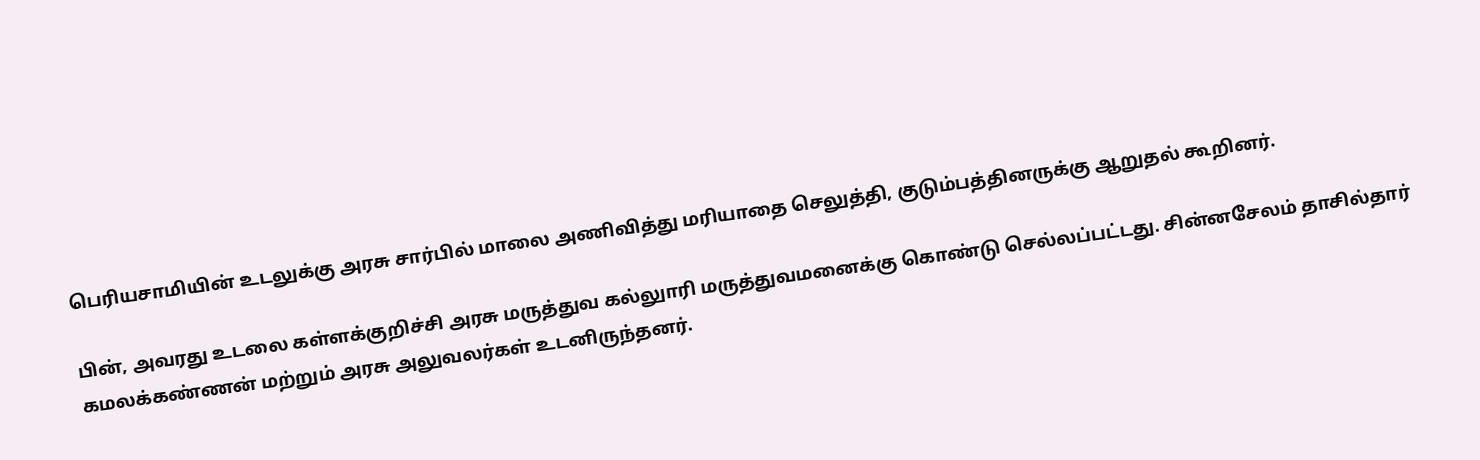பெரியசாமியின் உடலுக்கு அரசு சார்பில் மாலை அணிவித்து மரியாதை செலுத்தி, குடும்பத்தினருக்கு ஆறுதல் கூறினர்.

பின், அவரது உடலை கள்ளக்குறிச்சி அரசு மருத்துவ கல்லுாரி மருத்துவமனைக்கு கொண்டு செல்லப்பட்டது. சின்னசேலம் தாசில்தார் கமலக்கண்ணன் மற்றும் அரசு அலுவலர்கள் உடனிருந்தனர்.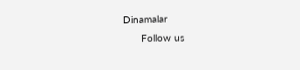Dinamalar
      Follow us